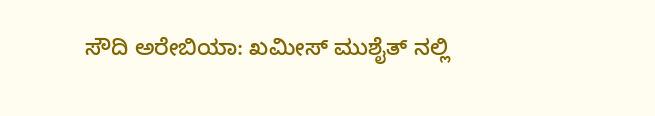ಸೌದಿ ಅರೇಬಿಯಾ: ಖಮೀಸ್ ಮುಶೈತ್ ನಲ್ಲಿ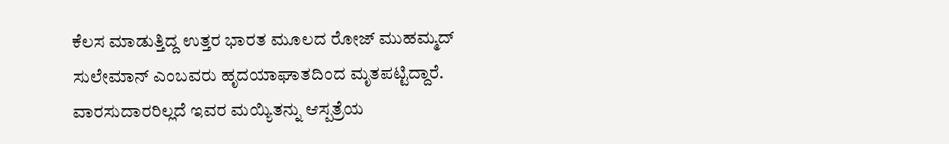ಕೆಲಸ ಮಾಡುತ್ತಿದ್ದ ಉತ್ತರ ಭಾರತ ಮೂಲದ ರೋಜ್ ಮುಹಮ್ಮದ್ ಸುಲೇಮಾನ್ ಎಂಬವರು ಹೃದಯಾಘಾತದಿಂದ ಮೃತಪಟ್ಟಿದ್ದಾರೆ.
ವಾರಸುದಾರರಿಲ್ಲದೆ ಇವರ ಮಯ್ಯಿತನ್ನು ಆಸ್ಪತ್ರೆಯ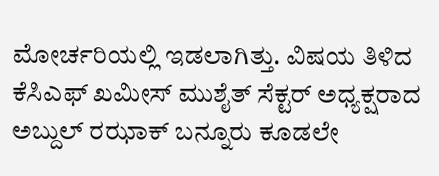ಮೋರ್ಚರಿಯಲ್ಲಿ ಇಡಲಾಗಿತ್ತು. ವಿಷಯ ತಿಳಿದ ಕೆಸಿಎಫ್ ಖಮೀಸ್ ಮುಶೈತ್ ಸೆಕ್ಟರ್ ಅಧ್ಯಕ್ಷರಾದ ಅಬ್ದುಲ್ ರಝಾಕ್ ಬನ್ನೂರು ಕೂಡಲೇ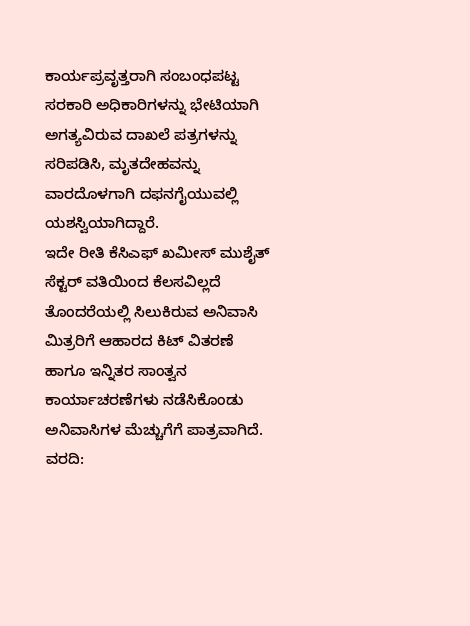ಕಾರ್ಯಪ್ರವೃತ್ತರಾಗಿ ಸಂಬಂಧಪಟ್ಟ ಸರಕಾರಿ ಅಧಿಕಾರಿಗಳನ್ನು ಭೇಟಿಯಾಗಿ ಅಗತ್ಯವಿರುವ ದಾಖಲೆ ಪತ್ರಗಳನ್ನು ಸರಿಪಡಿಸಿ, ಮೃತದೇಹವನ್ನು ವಾರದೊಳಗಾಗಿ ದಫನಗೈಯುವಲ್ಲಿ ಯಶಸ್ವಿಯಾಗಿದ್ದಾರೆ.
ಇದೇ ರೀತಿ ಕೆಸಿಎಫ್ ಖಮೀಸ್ ಮುಶೈತ್ ಸೆಕ್ಟರ್ ವತಿಯಿಂದ ಕೆಲಸವಿಲ್ಲದೆ ತೊಂದರೆಯಲ್ಲಿ ಸಿಲುಕಿರುವ ಅನಿವಾಸಿ ಮಿತ್ರರಿಗೆ ಆಹಾರದ ಕಿಟ್ ವಿತರಣೆ ಹಾಗೂ ಇನ್ನಿತರ ಸಾಂತ್ವನ ಕಾರ್ಯಾಚರಣೆಗಳು ನಡೆಸಿಕೊಂಡು ಅನಿವಾಸಿಗಳ ಮೆಚ್ಚುಗೆಗೆ ಪಾತ್ರವಾಗಿದೆ.
ವರದಿ: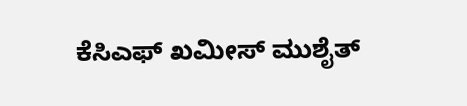ಕೆಸಿಎಫ್ ಖಮೀಸ್ ಮುಶೈತ್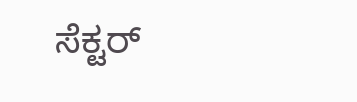ಸೆಕ್ಟರ್